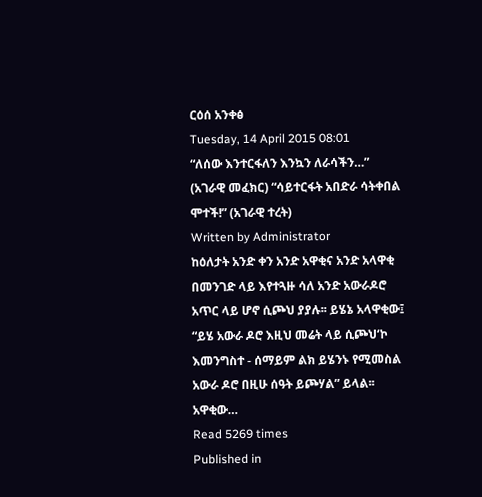ርዕሰ አንቀፅ
Tuesday, 14 April 2015 08:01
“ለሰው እንተርፋለን እንኳን ለራሳችን…” (አገራዊ መፈክር) “ሳይተርፋት አበድራ ሳትቀበል ሞተች!” (አገራዊ ተረት)
Written by Administrator
ከዕለታት አንድ ቀን አንድ አዋቂና አንድ አላዋቂ በመንገድ ላይ እየተጓዙ ሳለ አንድ አውራዶሮ አጥር ላይ ሆኖ ሲጮህ ያያሉ፡፡ ይሄኔ አላዋቂው፤ “ይሄ አውራ ዶሮ እዚህ መሬት ላይ ሲጮህ‘ኮ እመንግስተ - ሰማይም ልክ ይሄንኑ የሚመስል አውራ ዶሮ በዚሁ ሰዓት ይጮሃል” ይላል፡፡ አዋቂው…
Read 5269 times
Published in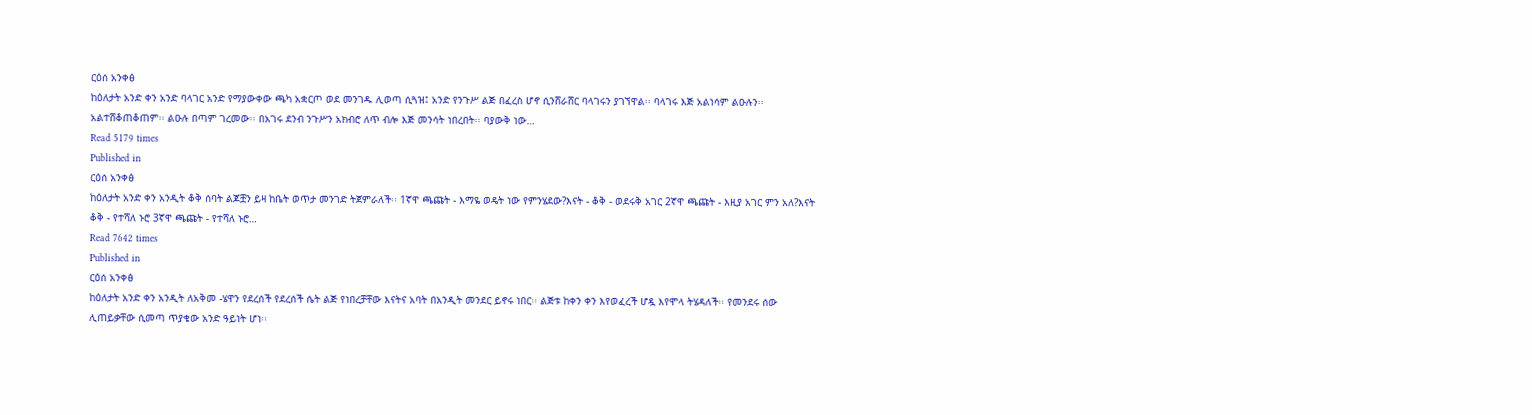ርዕሰ አንቀፅ
ከዕለታት አንድ ቀን አንድ ባላገር አንድ የማያውቀው ጫካ አቋርጦ ወደ መንገዱ ሊወጣ ሲጓዝ፤ አንድ የንጉሥ ልጅ በፈረስ ሆኖ ሲንሸራሸር ባላገሩን ያገኘዋል፡፡ ባላገሩ እጅ አልነሳም ልዑሉን፡፡ አልተሸቆጠቆጠም፡፡ ልዑሉ በጣም ገረመው፡፡ በአገሩ ደንብ ንጉሥን አክብሮ ለጥ ብሎ እጅ መንሳት ነበረበት፡፡ ባያውቅ ነው…
Read 5179 times
Published in
ርዕሰ አንቀፅ
ከዕለታት አንድ ቀን አንዲት ቆቅ ሰባት ልጆቿን ይዛ ከቤት ወጥታ መንገድ ትጀምራለች፡፡ 1ኛዋ ጫጩት - እማዬ ወዴት ነው የምንሄደው?እናት - ቆቅ - ወደሩቅ አገር 2ኛዋ ጫጩት - እዚያ አገር ምን አለ?እናት ቆቅ - የተሻለ ኑሮ 3ኛዋ ጫጩት - የተሻለ ኑሮ…
Read 7642 times
Published in
ርዕሰ አንቀፅ
ከዕለታት አንድ ቀን አንዲት ለአቅመ -ሄዋን የደረሰች የደረሰች ሴት ልጅ የነበረቻቸው እናትና አባት በአንዲት መንደር ይኖሩ ነበር፡፡ ልጅቱ ከቀን ቀን እየወፈረች ሆዷ እየሞላ ትሄዳለች፡፡ የመንደሩ ሰው ሊጠይቃቸው ሲመጣ ጥያቄው አንድ ዓይነት ሆነ፡፡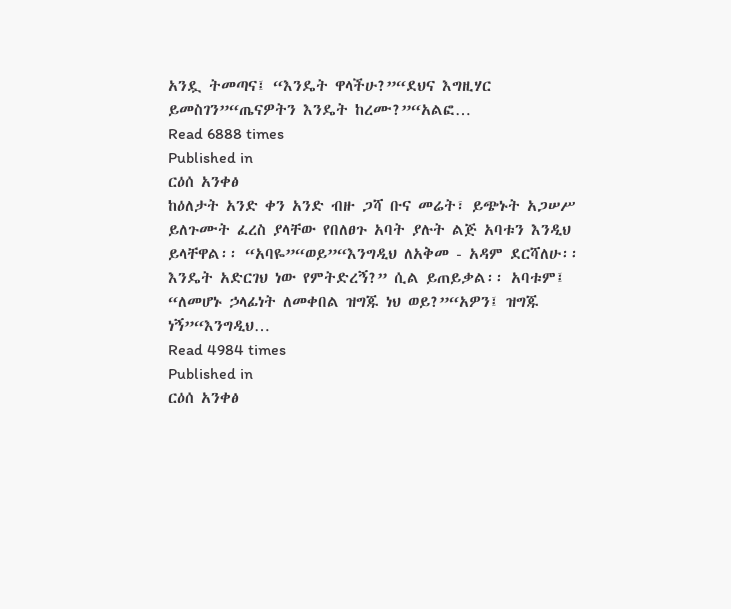አንዷ ትመጣና፤ “እንዴት ዋላችሁ?”“ደህና እግዚሃር ይመስገን”“ጤናዎትን እንዴት ከረሙ?”“አልፎ…
Read 6888 times
Published in
ርዕሰ አንቀፅ
ከዕለታት አንድ ቀን አንድ ብዙ ጋሻ ቡና መሬት፣ ይጭኑት አጋሠሥ ይለጉሙት ፈረስ ያላቸው የበለፀጉ አባት ያሉት ልጅ አባቱን እንዲህ ይላቸዋል፡፡ “አባዬ”“ወይ”“እንግዲህ ለአቅመ - አዳም ደርሻለሁ፡፡ እንዴት አድርገህ ነው የምትድረኝ?” ሲል ይጠይቃል፡፡ አባቱም፤ “ለመሆኑ ኃላፊነት ለመቀበል ዝግጁ ነህ ወይ?”“አዎን፤ ዝግጁ ነኝ”“እንግዲህ…
Read 4984 times
Published in
ርዕሰ አንቀፅ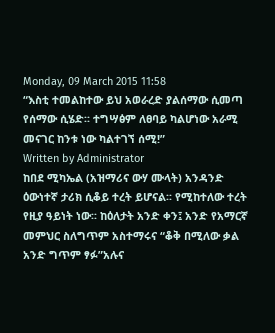Monday, 09 March 2015 11:58
“እስቲ ተመልከተው ይህ አወራረድ ያልሰማው ሲመጣ የሰማው ሲሄድ፡፡ ተግሣፅም ለፀባይ ካልሆነው አራሚ መናገር ከንቱ ነው ካልተገኘ ሰሚ!”
Written by Administrator
ከበደ ሚካኤል (አዝማሪና ውሃ ሙላት) አንዳንድ ዕውነተኛ ታሪክ ሲቆይ ተረት ይሆናል፡፡ የሚከተለው ተረት የዚያ ዓይነት ነው፡፡ ከዕለታት አንድ ቀን፤ አንድ የአማርኛ መምህር ስለግጥም አስተማሩና “ቆቅ በሚለው ቃል አንድ ግጥም ፃፉ”አሉና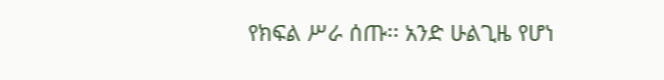የክፍል ሥራ ሰጡ፡፡ አንድ ሁልጊዜ የሆነ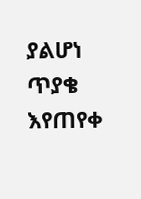ያልሆነ ጥያቄ እየጠየቀ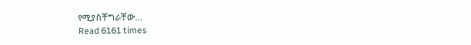የሚያስቸግራቸው…
Read 6161 times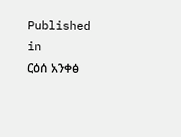Published in
ርዕሰ አንቀፅ